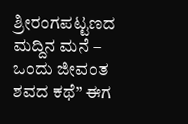ಶ್ರೀರಂಗಪಟ್ಟಣದ ಮದ್ದಿನ ಮನೆ – ಒಂದು ಜೀವಂತ ಶವದ ಕಥೆ” ಈಗ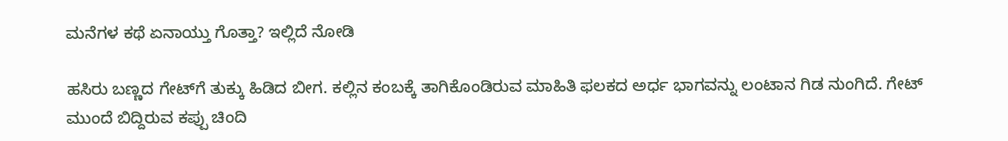ಮನೆಗಳ ಕಥೆ ಏನಾಯ್ತು ಗೊತ್ತಾ? ಇಲ್ಲಿದೆ ನೋಡಿ

ಹಸಿರು ಬಣ್ಣದ ಗೇಟ್‌ಗೆ ತುಕ್ಕು ಹಿಡಿದ ಬೀಗ. ಕಲ್ಲಿನ ಕಂಬಕ್ಕೆ ತಾಗಿಕೊಂಡಿರುವ ಮಾಹಿತಿ ಫಲಕದ ಅರ್ಧ ಭಾಗವನ್ನು ಲಂಟಾನ ಗಿಡ ನುಂಗಿದೆ. ಗೇಟ್ ಮುಂದೆ ಬಿದ್ದಿರುವ ಕಪ್ಪು ಚಿಂದಿ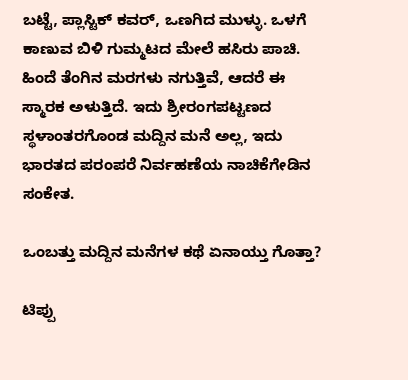ಬಟ್ಟೆ, ಪ್ಲಾಸ್ಟಿಕ್ ಕವರ್, ಒಣಗಿದ ಮುಳ್ಳು. ಒಳಗೆ ಕಾಣುವ ಬಿಳಿ ಗುಮ್ಮಟದ ಮೇಲೆ ಹಸಿರು ಪಾಚಿ. ಹಿಂದೆ ತೆಂಗಿನ ಮರಗಳು ನಗುತ್ತಿವೆ, ಆದರೆ ಈ ಸ್ಮಾರಕ ಅಳುತ್ತಿದೆ. ಇದು ಶ್ರೀರಂಗಪಟ್ಟಣದ ಸ್ಥಳಾಂತರಗೊಂಡ ಮದ್ದಿನ ಮನೆ ಅಲ್ಲ, ಇದು ಭಾರತದ ಪರಂಪರೆ ನಿರ್ವಹಣೆಯ ನಾಚಿಕೆಗೇಡಿನ ಸಂಕೇತ.

ಒಂಬತ್ತು ಮದ್ದಿನ ಮನೆಗಳ ಕಥೆ ಏನಾಯ್ತು ಗೊತ್ತಾ?

ಟಿಪ್ಪು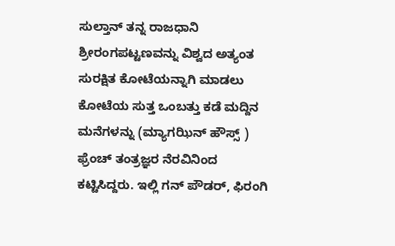ಸುಲ್ತಾನ್ ತನ್ನ ರಾಜಧಾನಿ ಶ್ರೀರಂಗಪಟ್ಟಣವನ್ನು ವಿಶ್ವದ ಅತ್ಯಂತ ಸುರಕ್ಷಿತ ಕೋಟೆಯನ್ನಾಗಿ ಮಾಡಲು ಕೋಟೆಯ ಸುತ್ತ ಒಂಬತ್ತು ಕಡೆ ಮದ್ದಿನ ಮನೆಗಳನ್ನು (ಮ್ಯಾಗಝಿನ್ ಹೌಸ್ಸ್ ) ಫ್ರೆಂಚ್ ತಂತ್ರಜ್ಞರ ನೆರವಿನಿಂದ ಕಟ್ಟಿಸಿದ್ದರು. ಇಲ್ಲಿ ಗನ್ ಪೌಡರ್, ಫಿರಂಗಿ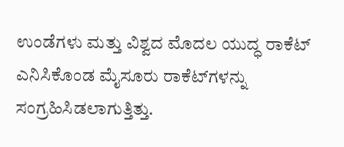ಉಂಡೆಗಳು ಮತ್ತು ವಿಶ್ವದ ಮೊದಲ ಯುದ್ಧ ರಾಕೆಟ್ ಎನಿಸಿಕೊಂಡ ಮೈಸೂರು ರಾಕೆಟ್‌ಗಳನ್ನು ಸಂಗ್ರಹಿಸಿಡಲಾಗುತ್ತಿತ್ತು.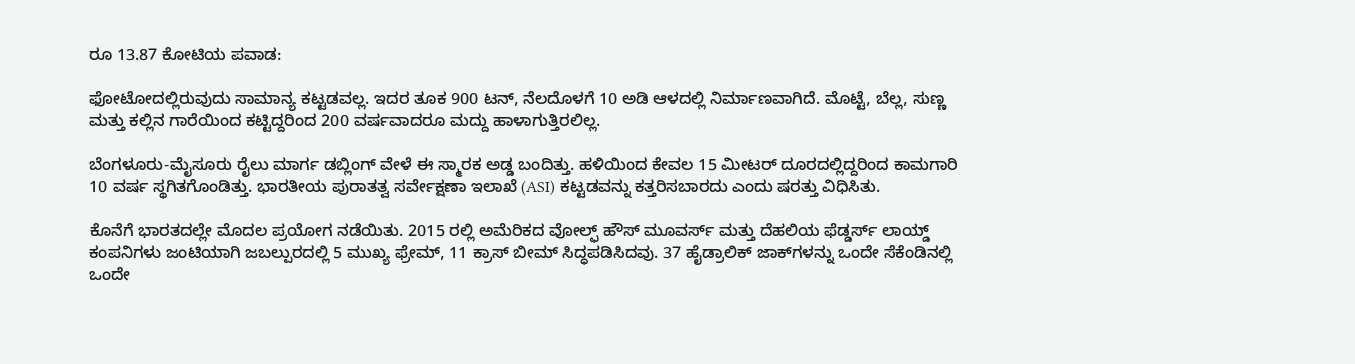ರೂ 13.87 ಕೋಟಿಯ ಪವಾಡ:

ಫೋಟೋದಲ್ಲಿರುವುದು ಸಾಮಾನ್ಯ ಕಟ್ಟಡವಲ್ಲ. ಇದರ ತೂಕ 900 ಟನ್, ನೆಲದೊಳಗೆ 10 ಅಡಿ ಆಳದಲ್ಲಿ ನಿರ್ಮಾಣವಾಗಿದೆ. ಮೊಟ್ಟೆ, ಬೆಲ್ಲ, ಸುಣ್ಣ ಮತ್ತು ಕಲ್ಲಿನ ಗಾರೆಯಿಂದ ಕಟ್ಟಿದ್ದರಿಂದ 200 ವರ್ಷವಾದರೂ ಮದ್ದು ಹಾಳಾಗುತ್ತಿರಲಿಲ್ಲ.

ಬೆಂಗಳೂರು-ಮೈಸೂರು ರೈಲು ಮಾರ್ಗ ಡಬ್ಲಿಂಗ್ ವೇಳೆ ಈ ಸ್ಮಾರಕ ಅಡ್ಡ ಬಂದಿತ್ತು. ಹಳಿಯಿಂದ ಕೇವಲ 15 ಮೀಟರ್ ದೂರದಲ್ಲಿದ್ದರಿಂದ ಕಾಮಗಾರಿ 10 ವರ್ಷ ಸ್ಥಗಿತಗೊಂಡಿತ್ತು. ಭಾರತೀಯ ಪುರಾತತ್ವ ಸರ್ವೇಕ್ಷಣಾ ಇಲಾಖೆ (ASI) ಕಟ್ಟಡವನ್ನು ಕತ್ತರಿಸಬಾರದು ಎಂದು ಷರತ್ತು ವಿಧಿಸಿತು.

ಕೊನೆಗೆ ಭಾರತದಲ್ಲೇ ಮೊದಲ ಪ್ರಯೋಗ ನಡೆಯಿತು. 2015 ರಲ್ಲಿ ಅಮೆರಿಕದ ವೋಲ್ಫ್ ಹೌಸ್ ಮೂವರ್ಸ್ ಮತ್ತು ದೆಹಲಿಯ ಫೆಡ್ಡರ್ಸ್ ಲಾಯ್ಡ್ ಕಂಪನಿಗಳು ಜಂಟಿಯಾಗಿ ಜಬಲ್ಪುರದಲ್ಲಿ 5 ಮುಖ್ಯ ಫ್ರೇಮ್, 11 ಕ್ರಾಸ್ ಬೀಮ್ ಸಿದ್ಧಪಡಿಸಿದವು. 37 ಹೈಡ್ರಾಲಿಕ್ ಜಾಕ್‌ಗಳನ್ನು ಒಂದೇ ಸೆಕೆಂಡಿನಲ್ಲಿ ಒಂದೇ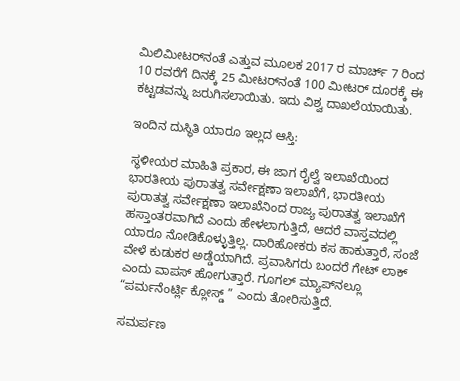ಮಿಲಿಮೀಟರ್‌ನಂತೆ ಎತ್ತುವ ಮೂಲಕ 2017 ರ ಮಾರ್ಚ್ 7 ರಿಂದ 10 ರವರೆಗೆ ದಿನಕ್ಕೆ 25 ಮೀಟರ್‌ನಂತೆ 100 ಮೀಟರ್ ದೂರಕ್ಕೆ ಈ ಕಟ್ಟಡವನ್ನು ಜರುಗಿಸಲಾಯಿತು. ಇದು ವಿಶ್ವ ದಾಖಲೆಯಾಯಿತು.

ಇಂದಿನ ದುಸ್ಥಿತಿ ಯಾರೂ ಇಲ್ಲದ ಆಸ್ತಿ:

ಸ್ಥಳೀಯರ ಮಾಹಿತಿ ಪ್ರಕಾರ, ಈ ಜಾಗ ರೈಲ್ವೆ ಇಲಾಖೆಯಿಂದ ಭಾರತೀಯ ಪುರಾತತ್ವ ಸರ್ವೇಕ್ಷಣಾ ಇಲಾಖೆಗೆ, ಭಾರತೀಯ ಪುರಾತತ್ವ ಸರ್ವೇಕ್ಷಣಾ ಇಲಾಖೆನಿಂದ ರಾಜ್ಯ ಪುರಾತತ್ವ ಇಲಾಖೆಗೆ ಹಸ್ತಾಂತರವಾಗಿದೆ ಎಂದು ಹೇಳಲಾಗುತ್ತಿದೆ, ಆದರೆ ವಾಸ್ತವದಲ್ಲಿ ಯಾರೂ ನೋಡಿಕೊಳ್ಳುತ್ತಿಲ್ಲ. ದಾರಿಹೋಕರು ಕಸ ಹಾಕುತ್ತಾರೆ, ಸಂಜೆ ವೇಳೆ ಕುಡುಕರ ಅಡ್ಡೆಯಾಗಿದೆ. ಪ್ರವಾಸಿಗರು ಬಂದರೆ ಗೇಟ್ ಲಾಕ್ ಎಂದು ವಾಪಸ್ ಹೋಗುತ್ತಾರೆ. ಗೂಗಲ್ ಮ್ಯಾಪ್‌ನಲ್ಲೂ “ಪರ್ಮನೆಂರ್ಟ್ಲಿ ಕ್ಲೋಸ್ಡ್ ” ಎಂದು ತೋರಿಸುತ್ತಿದೆ.

ಸಮರ್ಪಣ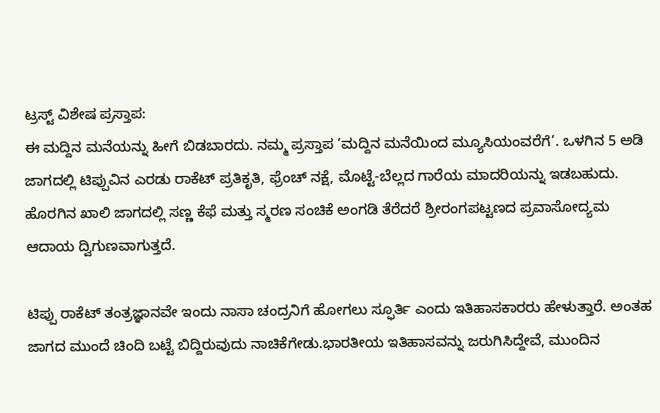ಟ್ರಸ್ಟ್ ವಿಶೇಷ ಪ್ರಸ್ತಾಪ:
ಈ ಮದ್ದಿನ ಮನೆಯನ್ನು ಹೀಗೆ ಬಿಡಬಾರದು. ನಮ್ಮ ಪ್ರಸ್ತಾಪ ‘ಮದ್ದಿನ ಮನೆಯಿಂದ ಮ್ಯೂಸಿಯಂವರೆಗೆ’. ಒಳಗಿನ 5 ಅಡಿ ಜಾಗದಲ್ಲಿ ಟಿಪ್ಪುವಿನ ಎರಡು ರಾಕೆಟ್ ಪ್ರತಿಕೃತಿ, ಫ್ರೆಂಚ್ ನಕ್ಷೆ, ಮೊಟ್ಟೆ-ಬೆಲ್ಲದ ಗಾರೆಯ ಮಾದರಿಯನ್ನು ಇಡಬಹುದು. ಹೊರಗಿನ ಖಾಲಿ ಜಾಗದಲ್ಲಿ ಸಣ್ಣ ಕೆಫೆ ಮತ್ತು ಸ್ಮರಣ ಸಂಚಿಕೆ ಅಂಗಡಿ ತೆರೆದರೆ ಶ್ರೀರಂಗಪಟ್ಟಣದ ಪ್ರವಾಸೋದ್ಯಮ ಆದಾಯ ದ್ವಿಗುಣವಾಗುತ್ತದೆ.

ಟಿಪ್ಪು ರಾಕೆಟ್ ತಂತ್ರಜ್ಞಾನವೇ ಇಂದು ನಾಸಾ ಚಂದ್ರನಿಗೆ ಹೋಗಲು ಸ್ಫೂರ್ತಿ ಎಂದು ಇತಿಹಾಸಕಾರರು ಹೇಳುತ್ತಾರೆ. ಅಂತಹ ಜಾಗದ ಮುಂದೆ ಚಿಂದಿ ಬಟ್ಟೆ ಬಿದ್ದಿರುವುದು ನಾಚಿಕೆಗೇಡು.ಭಾರತೀಯ ಇತಿಹಾಸವನ್ನು ಜರುಗಿಸಿದ್ದೇವೆ, ಮುಂದಿನ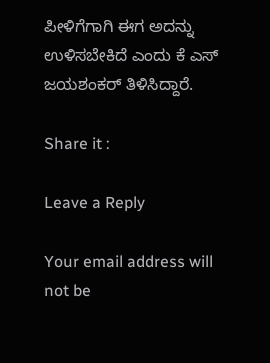ಪೀಳಿಗೆಗಾಗಿ ಈಗ ಅದನ್ನು ಉಳಿಸಬೇಕಿದೆ ಎಂದು ಕೆ ಎಸ್ ಜಯಶಂಕರ್ ತಿಳಿಸಿದ್ದಾರೆ.

Share it :

Leave a Reply

Your email address will not be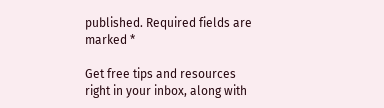published. Required fields are marked *

Get free tips and resources right in your inbox, along with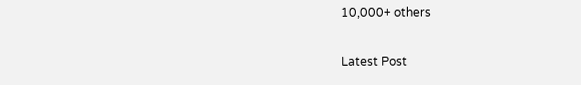10,000+ others

Latest Post